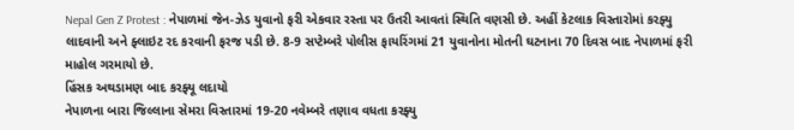Nepal Gen Z Protest : નેપાળમાં જેન-ઝેડ યુવાનો ફરી એકવાર રસ્તા પર ઉતરી આવતાં સ્થિતિ વણસી છે. અહીં કેટલાક વિસ્તારોમાં કરફ્યુ લાદવાની અને ફ્લાઇટ રદ કરવાની ફરજ પડી છે. 8-9 સપ્ટેમ્બરે પોલીસ ફાયરિંગમાં 21 યુવાનોના મોતની ઘટનાના 70 દિવસ બાદ નેપાળમાં ફરી માહોલ ગરમાયો છે.
હિંસક અથડામણ બાદ કરફ્યૂ લદાયો
નેપાળના બારા જિલ્લાના સેમરા વિસ્તારમાં 19-20 નવેમ્બરે તણાવ વધતા કરફ્યુ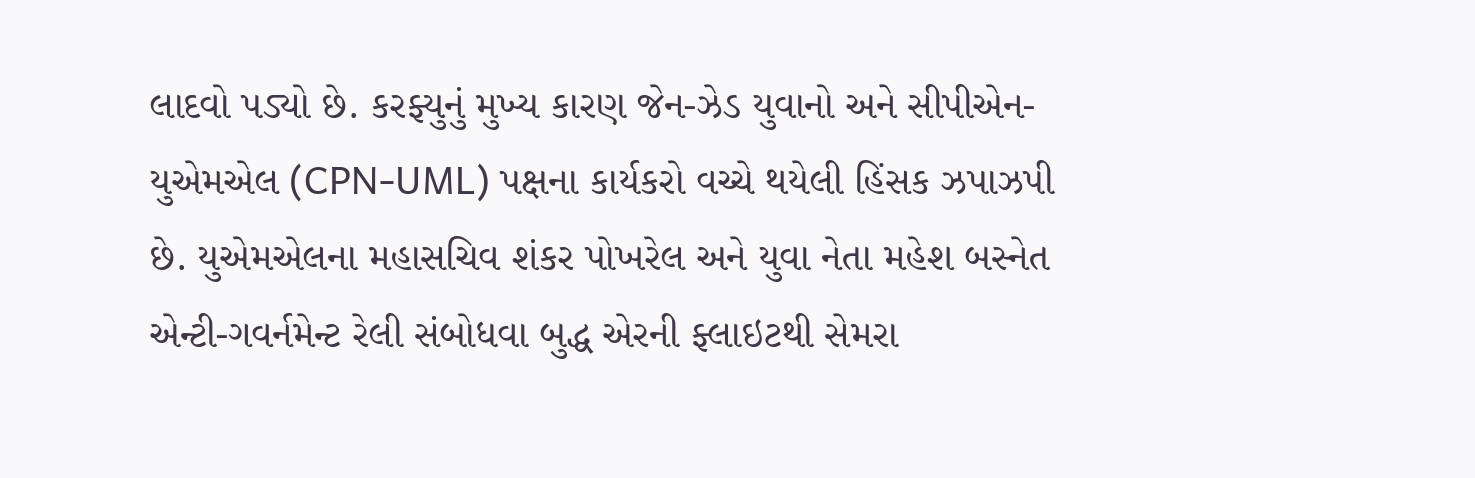લાદવો પડ્યો છે. કરફ્યુનું મુખ્ય કારણ જેન-ઝેડ યુવાનો અને સીપીએન-યુએમએલ (CPN-UML) પક્ષના કાર્યકરો વચ્ચે થયેલી હિંસક ઝપાઝપી છે. યુએમએલના મહાસચિવ શંકર પોખરેલ અને યુવા નેતા મહેશ બસ્નેત એન્ટી-ગવર્નમેન્ટ રેલી સંબોધવા બુદ્ધ એરની ફ્લાઇટથી સેમરા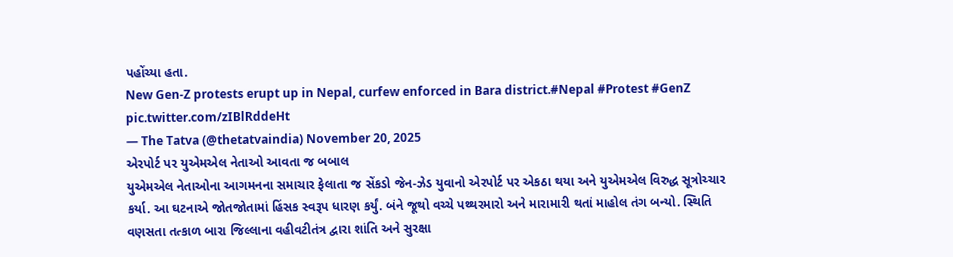પહોંચ્યા હતા.
New Gen-Z protests erupt up in Nepal, curfew enforced in Bara district.#Nepal #Protest #GenZ pic.twitter.com/zIBlRddeHt
— The Tatva (@thetatvaindia) November 20, 2025
એરપોર્ટ પર યુએમએલ નેતાઓ આવતા જ બબાલ
યુએમએલ નેતાઓના આગમનના સમાચાર ફેલાતા જ સેંકડો જેન-ઝેડ યુવાનો એરપોર્ટ પર એકઠા થયા અને યુએમએલ વિરુદ્ધ સૂત્રોચ્ચાર કર્યા. આ ઘટનાએ જોતજોતામાં હિંસક સ્વરૂપ ધારણ કર્યું. બંને જૂથો વચ્ચે પથ્થરમારો અને મારામારી થતાં માહોલ તંગ બન્યો. સ્થિતિ વણસતા તત્કાળ બારા જિલ્લાના વહીવટીતંત્ર દ્વારા શાંતિ અને સુરક્ષા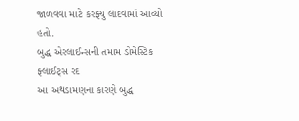જાળવવા માટે કરફ્યુ લાદવામાં આવ્યો હતો.
બુદ્ધ એરલાઈન્સની તમામ ડોમેસ્ટિક ફ્લાઈટ્સ રદ
આ અથડામણના કારણે બુદ્ધ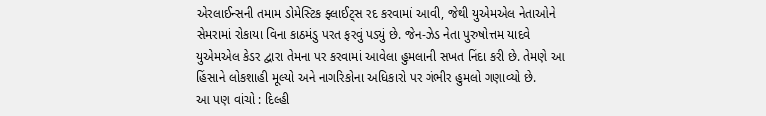એરલાઈન્સની તમામ ડોમેસ્ટિક ફ્લાઈટ્સ રદ કરવામાં આવી, જેથી યુએમએલ નેતાઓને સેમરામાં રોકાયા વિના કાઠમંડુ પરત ફરવું પડ્યું છે. જેન-ઝેડ નેતા પુરુષોત્તમ યાદવે યુએમએલ કેડર દ્વારા તેમના પર કરવામાં આવેલા હુમલાની સખત નિંદા કરી છે. તેમણે આ હિંસાને લોકશાહી મૂલ્યો અને નાગરિકોના અધિકારો પર ગંભીર હુમલો ગણાવ્યો છે.
આ પણ વાંચો : દિલ્હી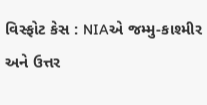વિસ્ફોટ કેસ : NIAએ જમ્મુ-કાશ્મીર અને ઉત્તર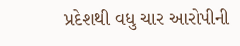પ્રદેશથી વધુ ચાર આરોપીની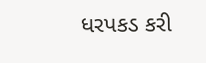ધરપકડ કરી